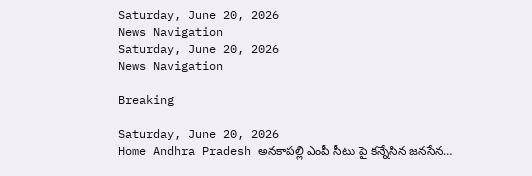Saturday, June 20, 2026
News Navigation
Saturday, June 20, 2026
News Navigation

Breaking

Saturday, June 20, 2026
Home Andhra Pradesh అనకాపల్లి ఎంపీ సీటు పై కన్నేసిన జనసేన…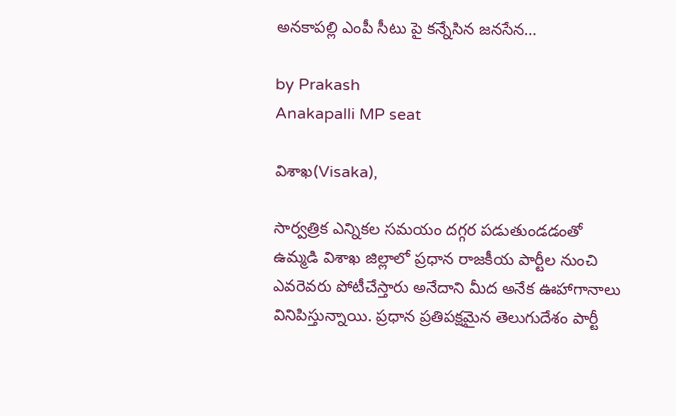అనకాపల్లి ఎంపీ సీటు పై కన్నేసిన జనసేన…

by Prakash
Anakapalli MP seat

విశాఖ(Visaka),

సార్వత్రిక ఎన్నికల సమయం దగ్గర పడుతుండడంతో ఉమ్మడి విశాఖ జిల్లాలో ప్రధాన రాజకీయ పార్టీల నుంచి ఎవరెవరు పోటీచేస్తారు అనేదాని మీద అనేక ఊహాగానాలు వినిపిస్తున్నాయి. ప్రధాన ప్రతిపక్షమైన తెలుగుదేశం పార్టీ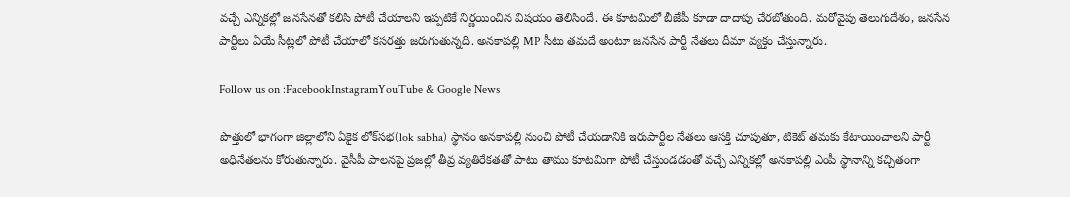వచ్చే ఎన్నికల్లో జనసేనతో కలిసి పోటీ చేయాలని ఇప్పటికే నిర్ణయించిన విషయం తెలిసిందే. ఈ కూటమిలో బీజేపీ కూడా దాదాపు చేరబోతుంది. మరోవైపు తెలుగుదేశం, జనసేన పార్టీలు ఏయే సీట్లలో పోటీ చేయాలో కసరత్తు జరుగుతున్నది. అనకాపల్లి MP సీటు తమదే అంటూ జనసేన పార్టీ నేతలు దీమా వ్యక్తం చేస్తున్నారు.

Follow us on :FacebookInstagramYouTube & Google News

పొత్తులో భాగంగా జిల్లాలోని ఏకైక లోక్‌సభ(lok sabha) స్థానం అనకాపల్లి నుంచి పోటీ చేయడానికి ఇరుపార్టీల నేతలు ఆసక్తి చూపుతూ, టికెట్‌ తమకు కేటాయించాలని పార్టీ అధినేతలను కోరుతున్నారు. వైసీపీ పాలనపై ప్రజల్లో తీవ్ర వ్యతిరేకతతో పాటు తాము కూటమిగా పోటీ చేస్తుండడంతో వచ్చే ఎన్నికల్లో అనకాపల్లి ఎంపీ స్థానాన్ని కచ్చితంగా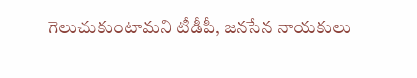గెలుచుకుంటామని టీడీపీ, జనసేన నాయకులు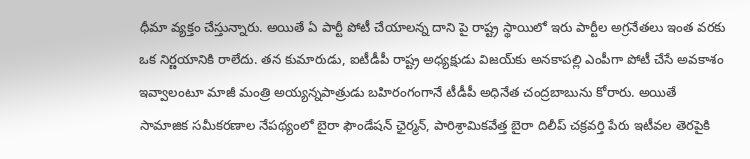ధీమా వ్యక్తం చేస్తున్నారు. అయితే ఏ పార్టీ పోటీ చేయాలన్న దాని పై రాష్ట్ర స్థాయిలో ఇరు పార్టీల అగ్రనేతలు ఇంత వరకు ఒక నిర్ణయానికి రాలేదు. తన కుమారుడు, ఐటీడీపీ రాష్ట్ర అధ్యక్షుడు విజయ్‌కు అనకాపల్లి ఎంపీగా పోటీ చేసే అవకాశం ఇవ్వాలంటూ మాజీ మంత్రి అయ్యన్నపాత్రుడు బహిరంగంగానే టీడీపీ అధినేత చంద్రబాబును కోరారు. అయితే సామాజిక సమీకరణాల నేపథ్యంలో బైరా ఫౌండేషన్‌ ఛైర్మన్‌, పారిశ్రామికవేత్త బైరా దిలీప్‌ చక్రవర్తి పేరు ఇటీవల తెరపైకి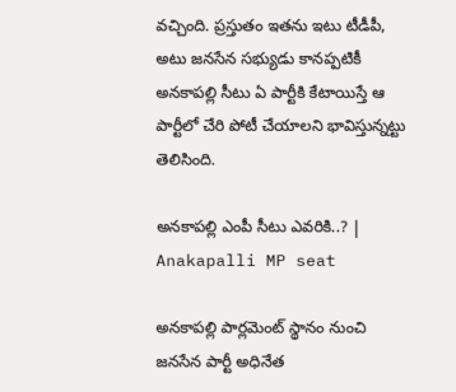వచ్చింది. ప్రస్తుతం ఇతను ఇటు టీడీపీ, అటు జనసేన సభ్యుడు కానప్పటికీ అనకాపల్లి సీటు ఏ పార్టీకి కేటాయిస్తే ఆ పార్టీలో చేరి పోటీ చేయాలని భావిస్తున్నట్టు తెలిసింది.

అనకాపల్లి ఎంపీ సీటు ఎవరికి..? | Anakapalli MP seat

అనకాపల్లి పార్లమెంట్‌ స్థానం నుంచి జనసేన పార్టీ అధినేత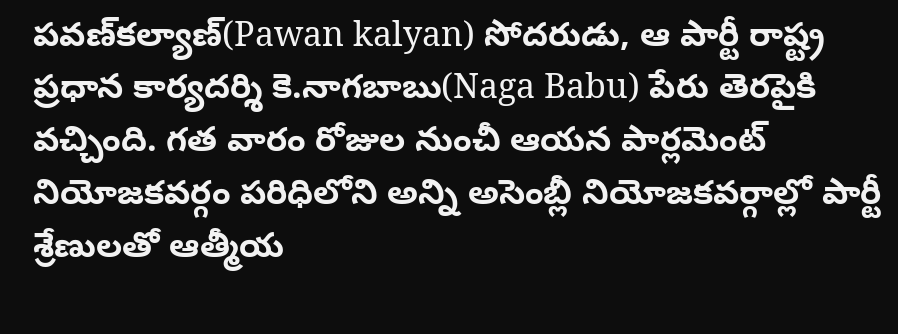పవణ్‌కల్యాణ్‌(Pawan kalyan) సోదరుడు, ఆ పార్టీ రాష్ట్ర ప్రధాన కార్యదర్శి కె.నాగబాబు(Naga Babu) పేరు తెరపైకి వచ్చింది. గత వారం రోజుల నుంచీ ఆయన పార్లమెంట్ నియోజకవర్గం పరిధిలోని అన్ని అసెంబ్లీ నియోజకవర్గాల్లో పార్టీ శ్రేణులతో ఆత్మీయ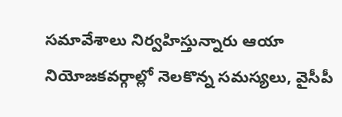సమావేశాలు నిర్వహిస్తున్నారు ఆయా నియోజకవర్గాల్లో నెలకొన్న సమస్యలు, వైసీపీ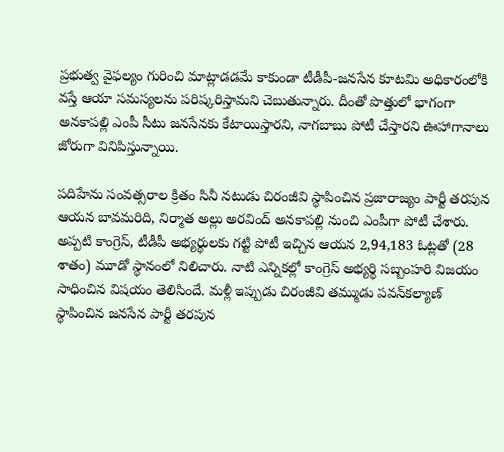ప్రభుత్వ వైఫల్యం గురించి మాట్లాడడమే కాకుండా టీడీపీ-జనసేన కూటమి అధికారంలోకి వస్తే ఆయా సమస్యలను పరిష్కరిస్తామని చెబుతున్నారు. దీంతో పొత్తులో భాగంగా అనకాపల్లి ఎంపీ సీటు జనసేనకు కేటాయిస్తారని, నాగబాబు పోటీ చేస్తారని ఊహాగానాలు జోరుగా వినిపిస్తున్నాయి.

పదిహేను సంవత్సరాల క్రితం సినీ నటుడు చిరంజీవి స్థాపించిన ప్రజారాజ్యం పార్టీ తరపున ఆయన బావమరిది, నిర్మాత అల్లు అరవింద్‌ అనకాపల్లి నుంచి ఎంపీగా పోటీ చేశారు. అప్పటి కాంగ్రెస్‌, టీడీపీ అభ్యర్థులకు గట్టి పోటీ ఇచ్చిన ఆయన 2,94,183 ఓట్లతో (28 శాతం) మూడో స్థానంలో నిలిచారు. నాటి ఎన్నికల్లో కాంగ్రెస్‌ అభ్యర్థి సబ్బంహరి విజయం సాధించిన విషయం తెలిసిందే. మళ్లీ ఇప్పుడు చిరంజీవి తమ్ముడు పవన్‌కల్యాణ్‌ స్థాపించిన జనసేన పార్టీ తరపున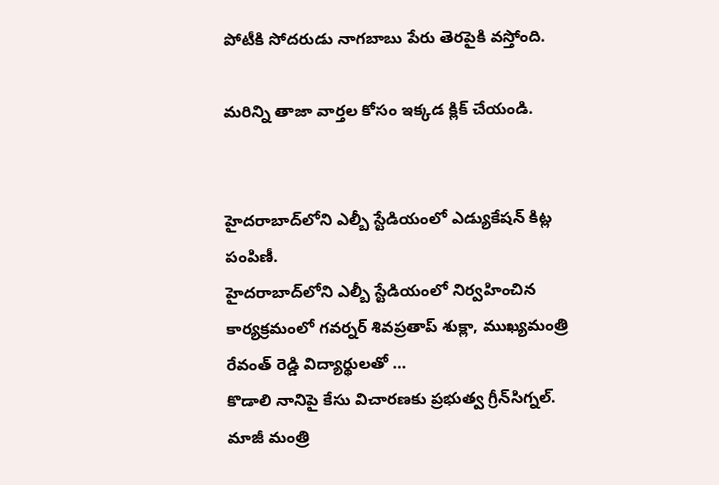పోటీకి సోదరుడు నాగబాబు పేరు తెరపైకి వస్తోంది.

మరిన్ని తాజా వార్తల కోసం ఇక్కడ క్లిక్ చేయండి.


హైదరాబాద్‌లోని ఎల్బీ స్టేడియంలో ఎడ్యుకేషన్ కిట్ల పంపిణీ.
హైదరాబాద్‌లోని ఎల్బీ స్టేడియంలో నిర్వహించిన కార్యక్రమంలో గవర్నర్ శివప్రతాప్ శుక్లా, ముఖ్యమంత్రి రేవంత్ రెడ్డి విద్యార్థులతో …
కొడాలి నానిపై కేసు విచారణకు ప్రభుత్వ గ్రీన్‌సిగ్నల్.
మాజీ మంత్రి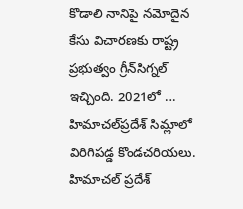కొడాలి నానిపై నమోదైన కేసు విచారణకు రాష్ట్ర ప్రభుత్వం గ్రీన్‌సిగ్నల్ ఇచ్చింది. 2021లో …
హిమాచల్‌ప్రదేశ్ సిమ్లాలో విరిగిపడ్డ కొండచరియలు.
హిమాచల్ ప్రదేశ్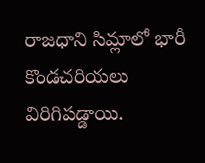రాజధాని సిమ్లాలో భారీ కొండచరియలు విరిగిపడ్డాయి.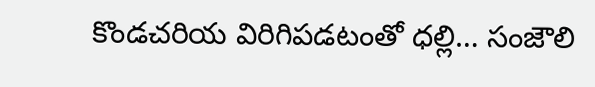కొండచరియ విరిగిపడటంతో ధల్లి… సంజౌలి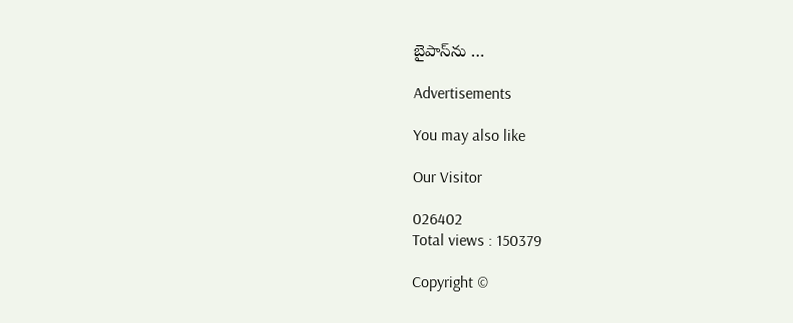బైపాస్‌ను …

Advertisements

You may also like

Our Visitor

026402
Total views : 150379

Copyright ©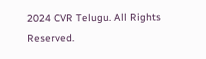2024 CVR Telugu. All Rights Reserved.